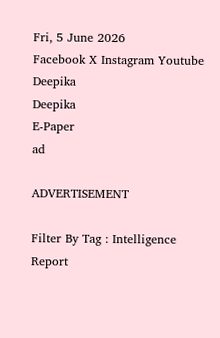Fri, 5 June 2026
Facebook X Instagram Youtube
Deepika
Deepika
E-Paper
ad

ADVERTISEMENT

Filter By Tag : Intelligence Report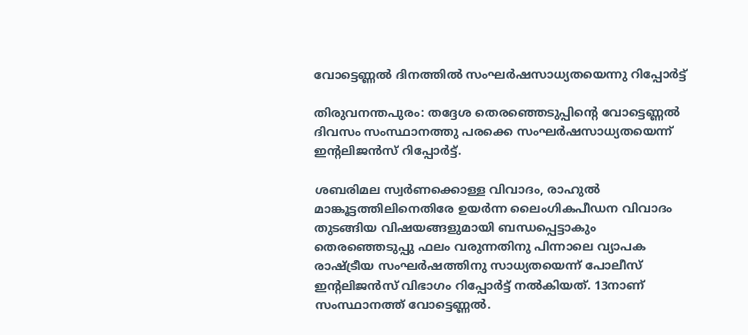വോട്ടെണ്ണൽ ദിനത്തിൽ സംഘർഷസാധ്യതയെന്നു റിപ്പോർട്ട്

തിരുവനന്തപുരം: തദ്ദേശ തെരഞ്ഞെടുപ്പിന്‍റെ വോട്ടെണ്ണൽ ദിവസം സംസ്ഥാനത്തു പരക്കെ സംഘർഷസാധ്യതയെന്ന് ഇന്‍റലിജൻസ് റിപ്പോർട്ട്.

ശബരിമല സ്വർണക്കൊള്ള വിവാദം, രാഹുൽ മാങ്കൂട്ടത്തിലിനെതിരേ ഉയർന്ന ലൈംഗികപീഡന വിവാദം തുടങ്ങിയ വിഷയങ്ങളുമായി ബന്ധപ്പെട്ടാകും തെരഞ്ഞെടുപ്പു ഫലം വരുന്നതിനു പിന്നാലെ വ്യാപക രാഷ്‌ട്രീയ സംഘർഷത്തിനു സാധ്യതയെന്ന് പോലീസ് ഇന്‍റലിജൻസ് വിഭാഗം റിപ്പോർട്ട് നൽകിയത്. 13നാണ് സംസ്ഥാനത്ത് വോട്ടെണ്ണൽ.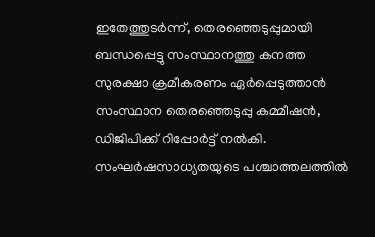ഇതേത്തുടർന്ന്, തെരഞ്ഞെടുപ്പുമായി ബന്ധപ്പെട്ടു സംസ്ഥാനത്തു കനത്ത സുരക്ഷാ ക്രമീകരണം ഏർപ്പെടുത്താൻ സംസ്ഥാന തെരഞ്ഞെടുപ്പു കമ്മീഷൻ, ഡിജിപിക്ക് റിപ്പോർട്ട് നൽകി. സംഘർഷസാധ്യതയുടെ പശ്ചാത്തലത്തിൽ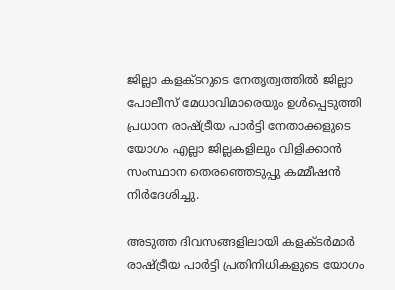ജില്ലാ കളക്ടറുടെ നേതൃത്വത്തിൽ ജില്ലാ പോലീസ് മേധാവിമാരെയും ഉൾപ്പെടുത്തി പ്രധാന രാഷ്‌ട്രീയ പാർട്ടി നേതാക്കളുടെ യോഗം എല്ലാ ജില്ലകളിലും വിളിക്കാൻ സംസ്ഥാന തെരഞ്ഞെടുപ്പു കമ്മീഷൻ നിർദേശിച്ചു.

അടുത്ത ദിവസങ്ങളിലായി കളക്ടർമാർ രാഷ്‌ട്രീയ പാർട്ടി പ്രതിനിധികളുടെ യോഗം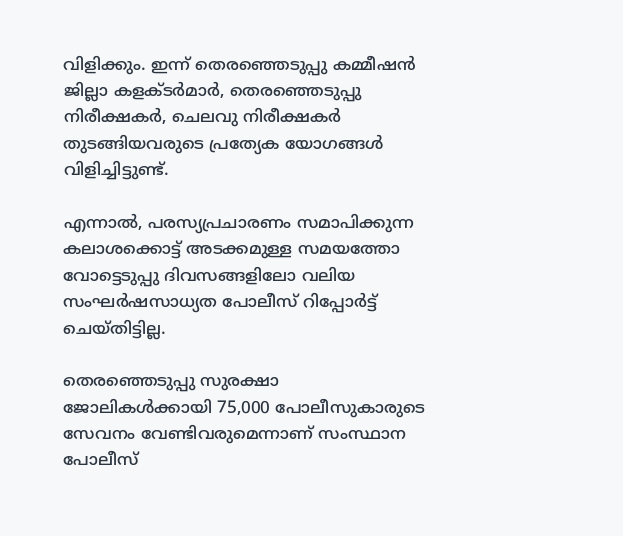വിളിക്കും. ഇന്ന് തെരഞ്ഞെടുപ്പു കമ്മീഷൻ ജില്ലാ കളക്ടർമാർ, തെരഞ്ഞെടുപ്പു നിരീക്ഷകർ, ചെലവു നിരീക്ഷകർ തുടങ്ങിയവരുടെ പ്രത്യേക യോഗങ്ങൾ വിളിച്ചിട്ടുണ്ട്.

എന്നാൽ, പരസ്യപ്രചാരണം സമാപിക്കുന്ന കലാശക്കൊട്ട് അടക്കമുള്ള സമയത്തോ വോട്ടെടുപ്പു ദിവസങ്ങളിലോ വലിയ സംഘർഷസാധ്യത പോലീസ് റിപ്പോർട്ട് ചെയ്തിട്ടില്ല.

തെരഞ്ഞെടുപ്പു സുരക്ഷാ ജോലികൾക്കായി 75,000 പോലീസുകാരുടെ സേവനം വേണ്ടിവരുമെന്നാണ് സംസ്ഥാന പോലീസ്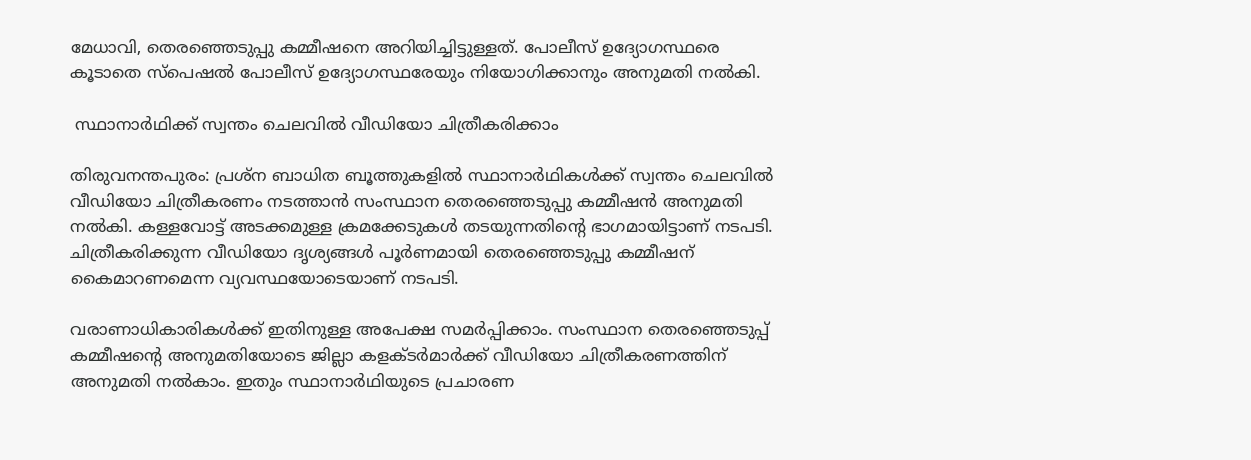മേധാവി, തെരഞ്ഞെടുപ്പു കമ്മീഷനെ അറിയിച്ചിട്ടുള്ളത്. പോലീസ് ഉദ്യോഗസ്ഥരെ കൂടാതെ സ്പെഷൽ പോലീസ് ഉദ്യോഗസ്ഥരേയും നിയോഗിക്കാനും അനുമതി നൽകി.

 സ്ഥാനാർഥിക്ക് സ്വന്തം ചെലവിൽ വീഡിയോ ചിത്രീകരിക്കാം

തിരുവനന്തപുരം: പ്രശ്ന ബാധിത ബൂത്തുകളിൽ സ്ഥാനാർഥികൾക്ക് സ്വന്തം ചെലവിൽ വീഡിയോ ചിത്രീകരണം നടത്താൻ സംസ്ഥാന തെരഞ്ഞെടുപ്പു കമ്മീഷൻ അനുമതി നൽകി. കള്ളവോട്ട് അടക്കമുള്ള ക്രമക്കേടുകൾ തടയുന്നതിന്‍റെ ഭാഗമായിട്ടാണ് നടപടി. ചിത്രീകരിക്കുന്ന വീഡിയോ ദൃശ്യങ്ങൾ പൂർണമായി തെരഞ്ഞെടുപ്പു കമ്മീഷന് കൈമാറണമെന്ന വ്യവസ്ഥയോടെയാണ് നടപടി.

വരാണാധികാരികൾക്ക് ഇതിനുള്ള അപേക്ഷ സമർപ്പിക്കാം. സംസ്ഥാന തെരഞ്ഞെടുപ്പ് കമ്മീഷന്‍റെ അനുമതിയോടെ ജില്ലാ കളക്ടർമാർക്ക് വീഡിയോ ചിത്രീകരണത്തിന് അനുമതി നൽകാം. ഇതും സ്ഥാനാർഥിയുടെ പ്രചാരണ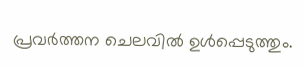പ്രവർത്തന ചെലവിൽ ഉൾപ്പെടുത്തും.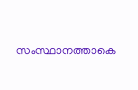സംസ്ഥാനത്താകെ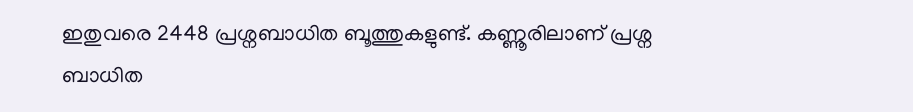ഇതുവരെ 2448 പ്രശ്നബാധിത ബൂത്തുകളുണ്ട്. കണ്ണൂരിലാണ് പ്രശ്ന ബാധിത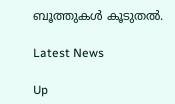ബൂത്തുകൾ കൂടുതൽ.

Latest News

Up